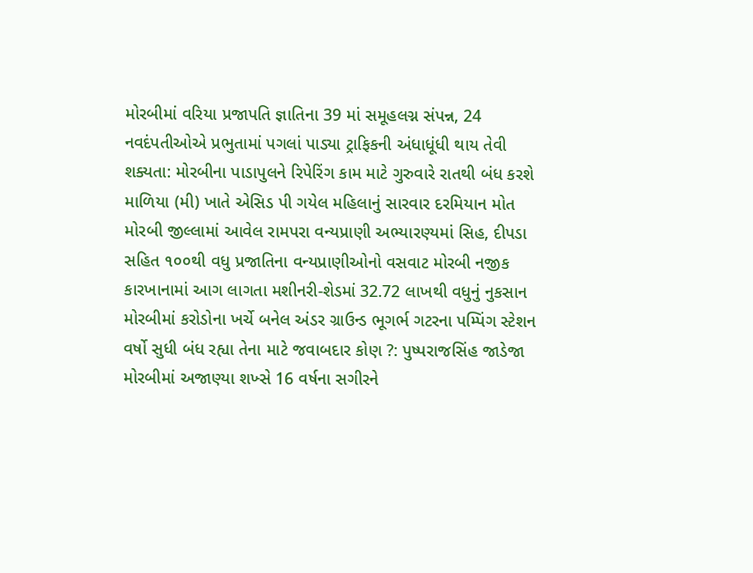મોરબીમાં વરિયા પ્રજાપતિ જ્ઞાતિના 39 માં સમૂહલગ્ન સંપન્ન, 24 નવદંપતીઓએ પ્રભુતામાં પગલાં પાડ્યા ટ્રાફિકની અંધાધૂંધી થાય તેવી શક્યતા: મોરબીના પાડાપુલને રિપેરિંગ કામ માટે ગુરુવારે રાતથી બંધ કરશે માળિયા (મી) ખાતે એસિડ પી ગયેલ મહિલાનું સારવાર દરમિયાન મોત મોરબી જીલ્લામાં આવેલ રામપરા વન્યપ્રાણી અભ્યારણ્યમાં સિહ, દીપડા સહિત ૧૦૦થી વધુ પ્રજાતિના વન્યપ્રાણીઓનો વસવાટ મોરબી નજીક કારખાનામાં આગ લાગતા મશીનરી-શેડમાં 32.72 લાખથી વધુનું નુકસાન મોરબીમાં કરોડોના ખર્ચે બનેલ અંડર ગ્રાઉન્ડ ભૂગર્ભ ગટરના પમ્પિંગ સ્ટેશન વર્ષો સુધી બંધ રહ્યા તેના માટે જવાબદાર કોણ ?: પુષ્પરાજસિંહ જાડેજા મોરબીમાં અજાણ્યા શખ્સે 16 વર્ષના સગીરને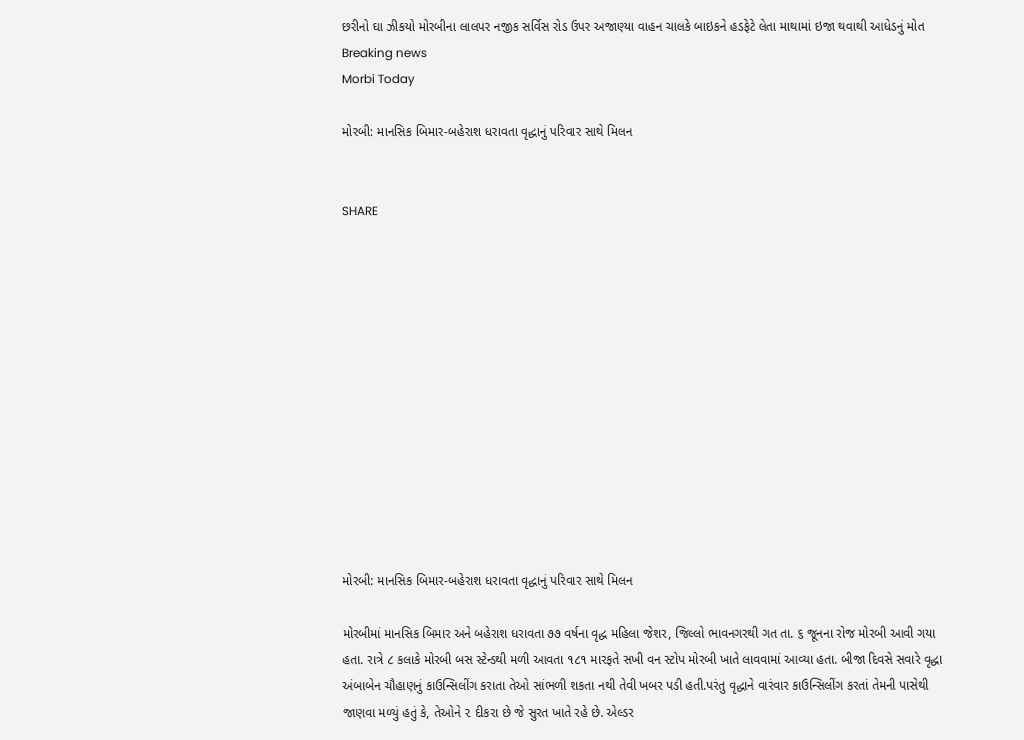છરીનો ઘા ઝીકયો મોરબીના લાલપર નજીક સર્વિસ રોડ ઉપર અજાણ્યા વાહન ચાલકે બાઇકને હડફેટે લેતા માથામાં ઇજા થવાથી આધેડનું મોત
Breaking news
Morbi Today

મોરબી: માનસિક બિમાર-બહેરાશ ધરાવતા વૃદ્ધાનું પરિવાર સાથે મિલન


SHARE













મોરબી: માનસિક બિમાર-બહેરાશ ધરાવતા વૃદ્ધાનું પરિવાર સાથે મિલન

મોરબીમાં માનસિક બિમાર અને બહેરાશ ધરાવતા ૭૭ વર્ષના વૃદ્ધ મહિલા જેશર, જિલ્લો ભાવનગરથી ગત તા. ૬ જૂનના રોજ મોરબી આવી ગયા હતા. રાત્રે ૮ કલાકે મોરબી બસ સ્ટેન્ડથી મળી આવતા ૧૮૧ મારફતે સખી વન સ્ટોપ મોરબી ખાતે લાવવામાં આવ્યા હતા. બીજા દિવસે સવારે વૃદ્ધા અંબાબેન ચૌહાણનું કાઉન્સિલીંગ કરાતા તેઓ સાંભળી શકતા નથી તેવી ખબર પડી હતી.પરંતુ વૃદ્ધાને વારંવાર કાઉન્સિલીંગ કરતાં તેમની પાસેથી જાણવા મળ્યું હતું કે, તેઓને ૨ દીકરા છે જે સુરત ખાતે રહે છે. એલ્ડર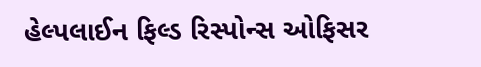હેલ્પલાઈન ફિલ્ડ રિસ્પોન્સ ઓફિસર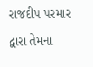રાજદીપ પરમાર દ્વારા તેમના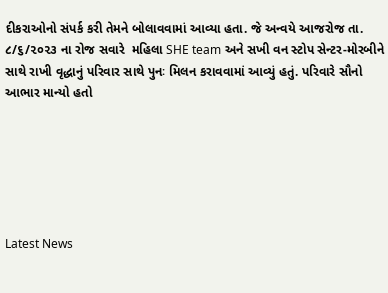દીકરાઓનો સંપર્ક કરી તેમને બોલાવવામાં આવ્યા હતા. જે અન્વયે આજરોજ તા. ૮/૬/૨૦૨૩ ના રોજ સવારે  મહિલા SHE team અને સખી વન સ્ટોપ સેન્ટર-મોરબીને સાથે રાખી વૃદ્ધાનું પરિવાર સાથે પુનઃ મિલન કરાવવામાં આવ્યું હતું. પરિવારે સૌનો આભાર માન્યો હતો






Latest News